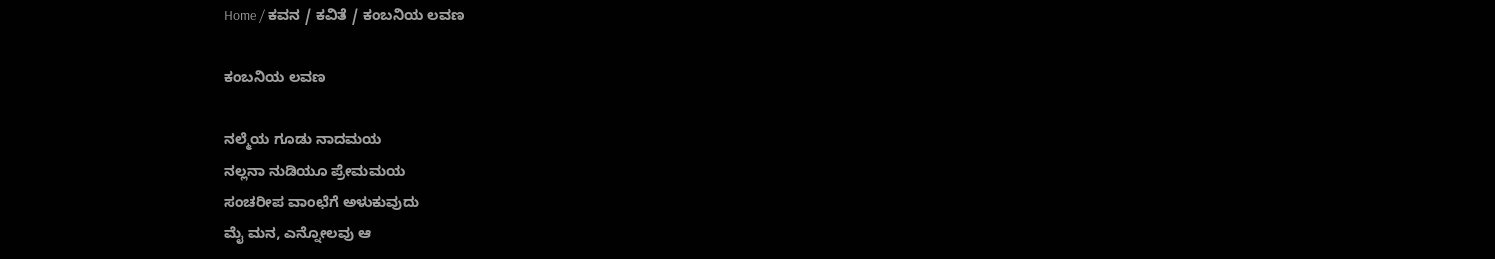Home / ಕವನ / ಕವಿತೆ / ಕಂಬನಿಯ ಲವಣ

ಕಂಬನಿಯ ಲವಣ

ನಲ್ಮೆಯ ಗೂಡು ನಾದಮಯ
ನಲ್ಲನಾ ನುಡಿಯೂ ಪ್ರೇಮಮಯ
ಸಂಚರೀಪ ವಾಂಛೆಗೆ ಅಳುಕುವುದು
ಮೈ ಮನ, ಎನ್ನೋಲವು ಆ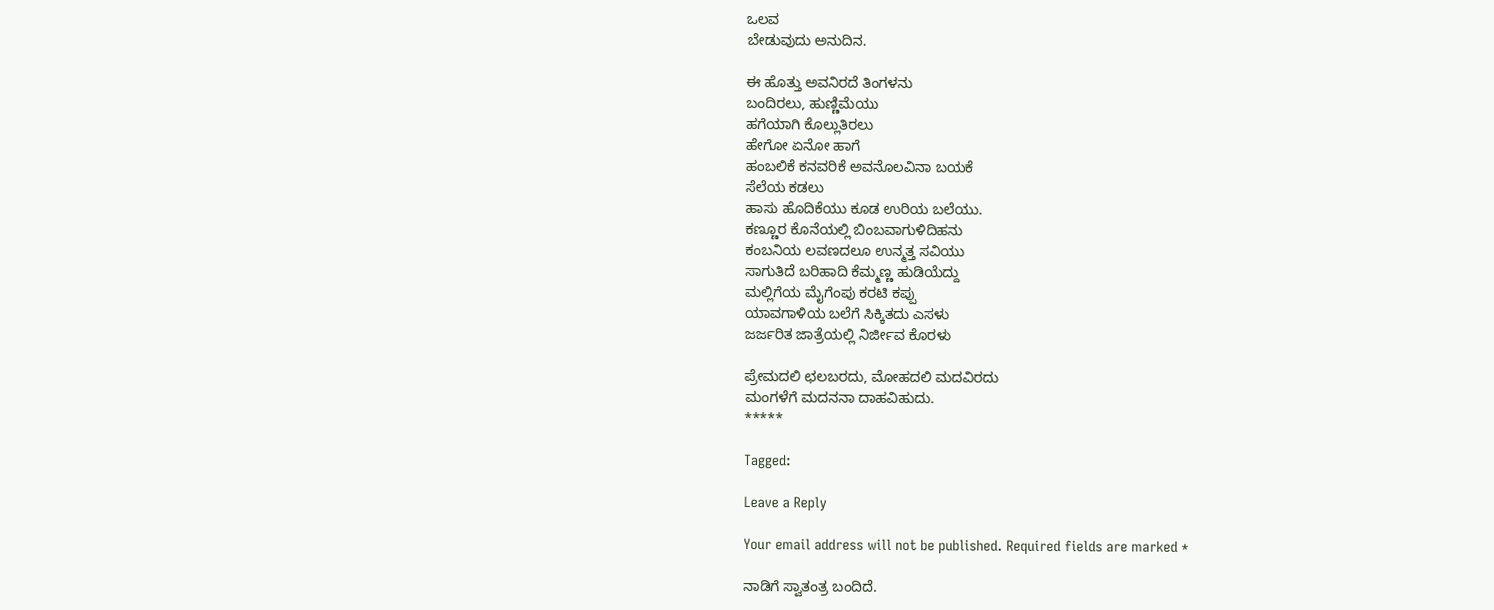ಒಲವ
ಬೇಡುವುದು ಅನುದಿನ.

ಈ ಹೊತ್ತು ಅವನಿರದೆ ತಿಂಗಳನು
ಬಂದಿರಲು, ಹುಣ್ಣಿಮೆಯು
ಹಗೆಯಾಗಿ ಕೊಲ್ಲುತಿರಲು
ಹೇಗೋ ಏನೋ ಹಾಗೆ
ಹಂಬಲಿಕೆ ಕನವರಿಕೆ ಅವನೊಲವಿನಾ ಬಯಕೆ
ಸೆಲೆಯ ಕಡಲು
ಹಾಸು ಹೊದಿಕೆಯು ಕೂಡ ಉರಿಯ ಬಲೆಯು.
ಕಣ್ಣೂರ ಕೊನೆಯಲ್ಲಿ ಬಿಂಬವಾಗುಳಿದಿಹನು
ಕಂಬನಿಯ ಲವಣದಲೂ ಉನ್ಮತ್ತ ಸವಿಯು
ಸಾಗುತಿದೆ ಬರಿಹಾದಿ ಕೆಮ್ಮಣ್ಣ ಹುಡಿಯೆದ್ದು
ಮಲ್ಲಿಗೆಯ ಮೈಗೆಂಪು ಕರಟಿ ಕಪ್ಪು
ಯಾವಗಾಳಿಯ ಬಲೆಗೆ ಸಿಕ್ಕಿತದು ಎಸಳು
ಜರ್ಜರಿತ ಜಾತ್ರೆಯಲ್ಲಿ ನಿರ್ಜೀವ ಕೊರಳು

ಪ್ರೇಮದಲಿ ಛಲಬರದು, ಮೋಹದಲಿ ಮದವಿರದು
ಮಂಗಳೆಗೆ ಮದನನಾ ದಾಹವಿಹುದು.
*****

Tagged:

Leave a Reply

Your email address will not be published. Required fields are marked *

ನಾಡಿಗೆ ಸ್ವಾತಂತ್ರ ಬಂದಿದೆ.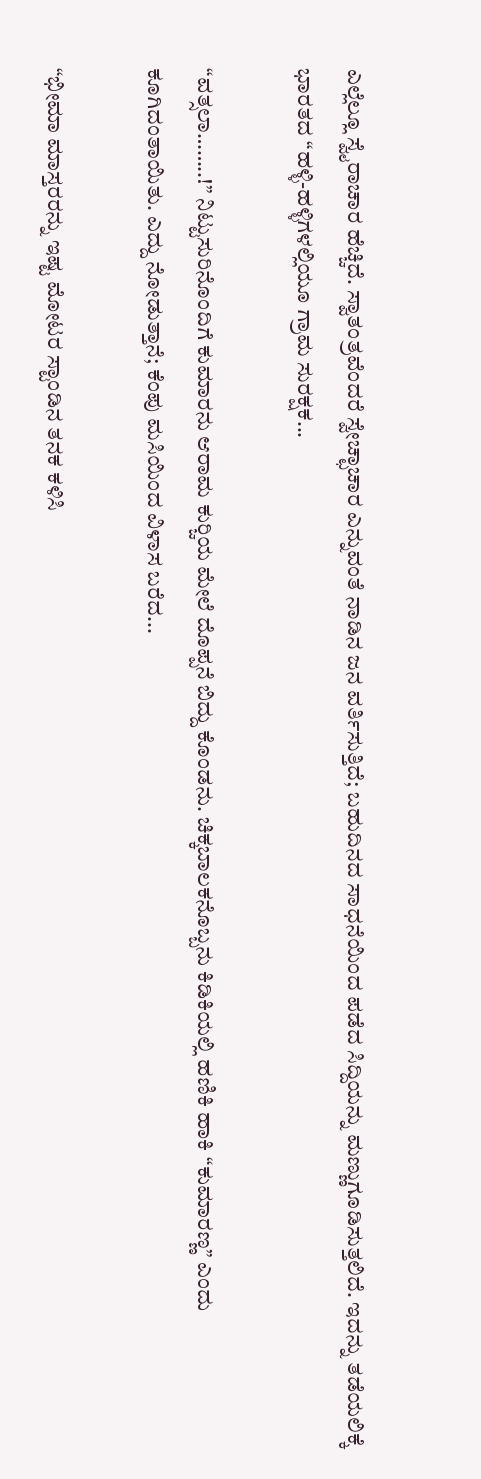ಎಲ್ಲೆಲ್ಲೂ ಸ್ವೈರಾಚಾರ ಹೆಚ್ಚಿದೆ. ಸ್ವಾತಂತ್ರವೆಂದರೆ ಸ್ವೇಚ್ಛಾಚಾರ ಎನ್ನುವಂತೆ ನಾಡಿನ ಜನ ವರ್ತಿಸುತ್ತಿದೆ; ಬಹುದಿನದ ಸಾಧನೆಯಿಂದ ಪಡೆದ ಸಿದ್ದಿಯನ್ನು ಮಣ್ಣುಗೂಡಿಸುತ್ತಲಿದೆ. ಇದನ್ನು ತಡೆಯಲಿಕ್ಕೆ ಭಾರತದ “ಹಳ್ಳಿ-ಹಳ್ಳಿಗಳಲ್ಲಿಯೂ ಗ್ರಾಮ ಸುರಕ್ಷಕ...

“ವತ್ಸಲಾ……..!” ನಿಟ್ಟುಸುರಿನೊಂದಿಗೆ ಕುಮಾರನು ಆರಾಮ ಕುರ್‍ಚಿಯ ಮೇಲೆ ದೊಪ್ಪನೆ ಬಿದ್ದು ಕೊಂಡನು. ಚಿಕ್ಕಬಾಲಕನೊಬ್ಬನು ಕಿಡಿಕಿಯಲ್ಲಿ ಹಣಿಕಿ ಹಾಕಿ “ಕುಮಾರಣ್ಣ” ಎಂದು ಕೂಗಿದಂತಾಯಿತು. ಎದ್ದು ನೋಡುತ್ತಾನೆ; ಕೆಂಪು ಮಸಿಯಿಂದ ವಿಳಾಸ ಬರೆದ...

“ಭೀಮಾ ಮಾಸ್ತರರನ್ನು ಇಷ್ಟ ಮೋಟರ ಸ್ಟಾಂಡಿನ ತನಕ ಕಳಿಸಿ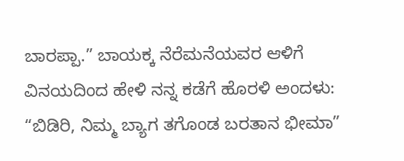ಬಾರಪ್ಪಾ.” ಬಾಯಕ್ಕ ನೆರೆಮನೆಯವರ ಆಳಿಗೆ ವಿನಯದಿಂದ ಹೇಳಿ ನನ್ನ ಕಡೆಗೆ ಹೊರಳಿ ಅಂದಳು: “ಬಿಡಿರಿ, ನಿಮ್ಮ ಬ್ಯಾಗ ತಗೊಂಡ ಬರತಾನ ಭೀಮಾ”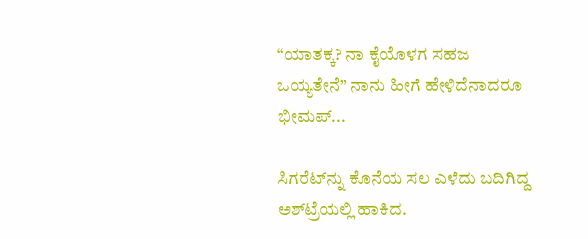“ಯಾತಕ್ಕ? ನಾ ಕೈಯೊಳಗ ಸಹಜ ಒಯ್ಯತೇನೆ” ನಾನು ಹೀಗೆ ಹೇಳಿದೆನಾದರೂ ಭೀಮಪ್...

ಸಿಗರೆಟ್‌ನ್ನು ಕೊನೆಯ ಸಲ ಎಳೆದು ಬದಿಗಿದ್ದ ಅಶ್‌ಟ್ರೆಯಲ್ಲಿ ಹಾಕಿದ.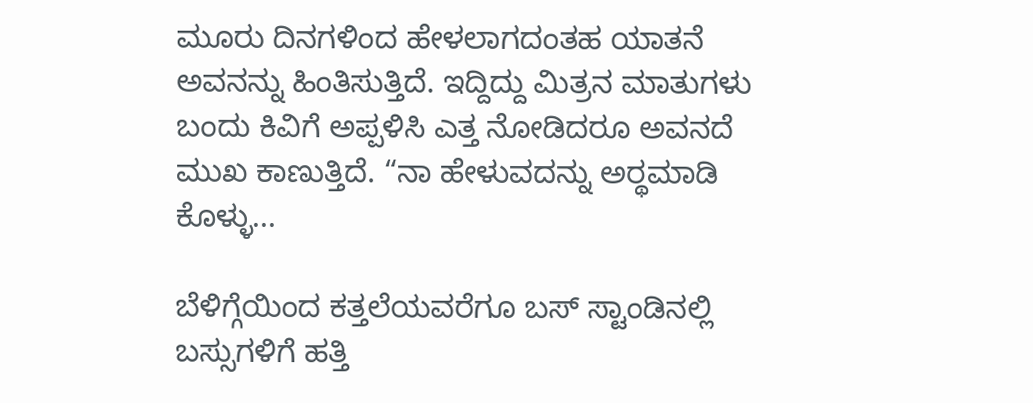ಮೂರು ದಿನಗಳಿಂದ ಹೇಳಲಾಗದಂತಹ ಯಾತನೆ ಅವನನ್ನು ಹಿಂತಿಸುತ್ತಿದೆ. ಇದ್ದಿದ್ದು ಮಿತ್ರನ ಮಾತುಗಳು ಬಂದು ಕಿವಿಗೆ ಅಪ್ಪಳಿಸಿ ಎತ್ತ ನೋಡಿದರೂ ಅವನದೆ ಮುಖ ಕಾಣುತ್ತಿದೆ. “ನಾ ಹೇಳುವದನ್ನು ಅರ್‍ಥಮಾಡಿ ಕೊಳ್ಳು...

ಬೆಳಿಗ್ಗೆಯಿಂದ ಕತ್ತಲೆಯವರೆಗೂ ಬಸ್ ಸ್ಟಾಂಡಿನಲ್ಲಿ ಬಸ್ಸುಗಳಿಗೆ ಹತ್ತಿ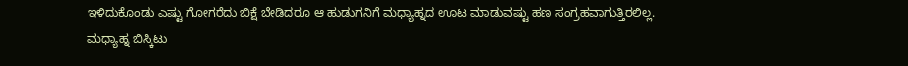ಇಳಿದುಕೊಂಡು ಎಷ್ಟು ಗೋಗರೆದು ಬಿಕ್ಷೆ ಬೇಡಿದರೂ ಆ ಹುಡುಗನಿಗೆ ಮಧ್ಯಾಹ್ನದ ಊಟ ಮಾಡುವಷ್ಟು ಹಣ ಸಂಗ್ರಹವಾಗುತ್ತಿರಲಿಲ್ಲ. ಮಧ್ಯಾಹ್ನ ಬಿಸ್ಕಿಟು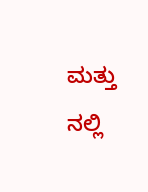ಮತ್ತು ನಲ್ಲಿ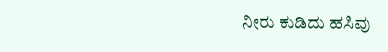ನೀರು ಕುಡಿದು ಹಸಿವು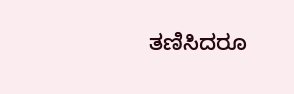ತಣಿಸಿದರೂ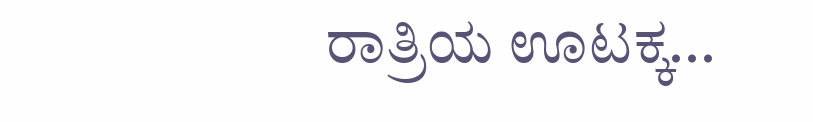ರಾತ್ರಿಯ ಊಟಕ್ಕ...